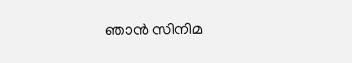ഞാന്‍ സിനിമ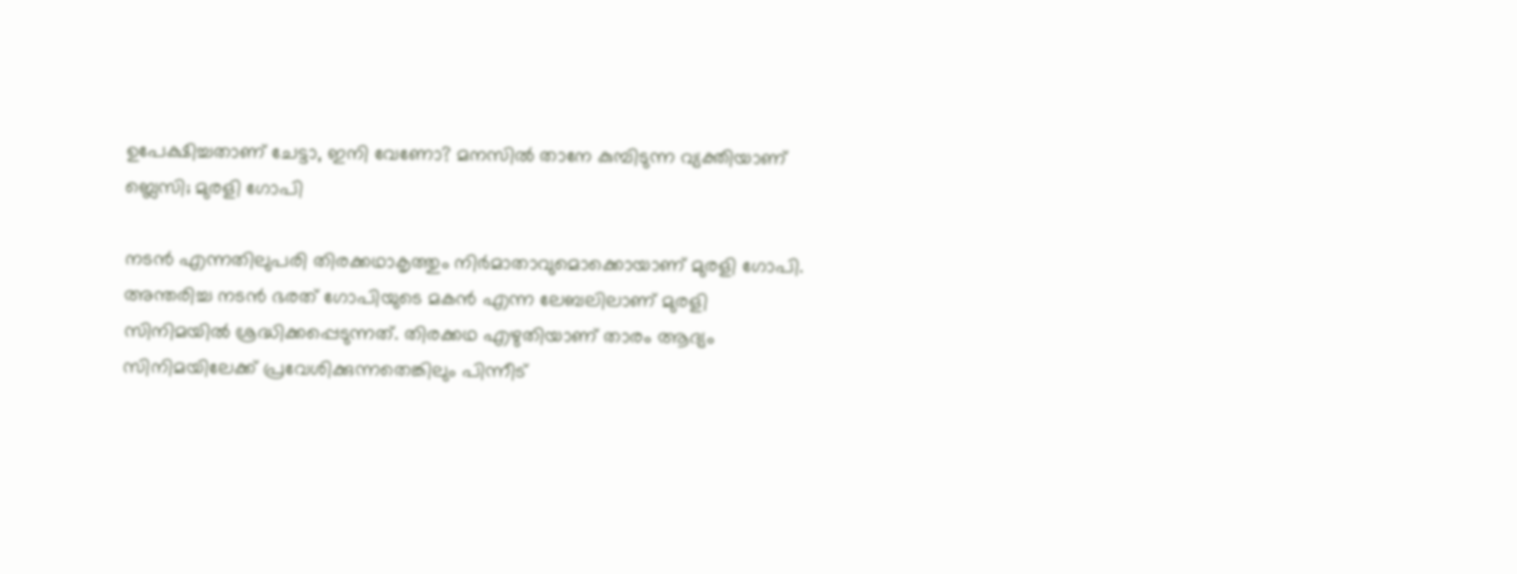ഉപേക്ഷിച്ചതാണ് ചേട്ടാ, ഇനി വേണോ? മനസില്‍ താനേ കുമ്പിടുന്ന വ്യക്തിയാണ് ബ്ലെസി; മുരളി ഗോപി

നടന്‍ എന്നതിലുപരി തിരക്കഥാകൃത്തും നിര്‍മാതാവുമൊക്കൊയാണ് മുരളി ഗോപി. അന്തരിച്ച നടന്‍ ഭരത് ഗോപിയുടെ മകന്‍ എന്ന ലേബലിലാണ് മുരളി സിനിമയില്‍ ശ്രദ്ധിക്കപ്പെടുന്നത്. തിരക്കഥ എഴുതിയാണ് താരം ആദ്യം സിനിമയിലേക്ക് പ്രവേശിക്കുന്നതെങ്കിലും പിന്നീട്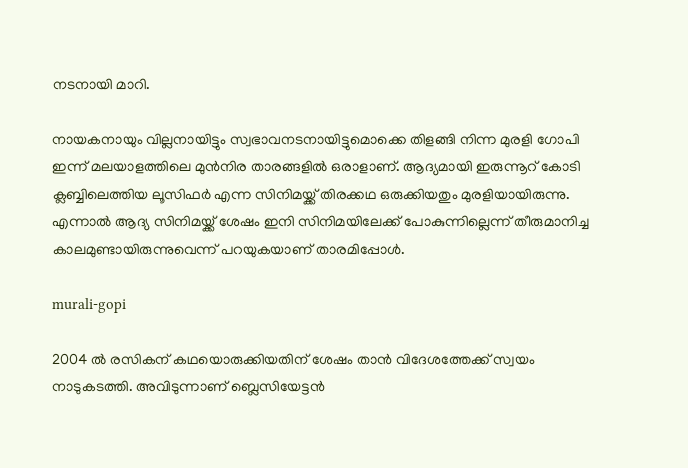നടനായി മാറി.

നായകനായും വില്ലനായിട്ടും സ്വഭാവനടനായിട്ടുമൊക്കെ തിളങ്ങി നിന്ന മുരളി ഗോപി ഇന്ന് മലയാളത്തിലെ മുന്‍നിര താരങ്ങളില്‍ ഒരാളാണ്. ആദ്യമായി ഇരുന്നൂറ് കോടി ക്ലബ്ബിലെത്തിയ ലൂസിഫര്‍ എന്ന സിനിമയ്ക്ക് തിരക്കഥ ഒരുക്കിയതും മുരളിയായിരുന്നു. എന്നാല്‍ ആദ്യ സിനിമയ്ക്ക് ശേഷം ഇനി സിനിമയിലേക്ക് പോകുന്നില്ലെന്ന് തീരുമാനിച്ച കാലമുണ്ടായിരുന്നുവെന്ന് പറയുകയാണ് താരമിപ്പോള്‍.

murali-gopi

2004 ല്‍ രസികന് കഥയൊരുക്കിയതിന് ശേഷം താന്‍ വിദേശത്തേക്ക് സ്വയം നാടുകടത്തി. അവിടുന്നാണ് ബ്ലെസിയേട്ടന്‍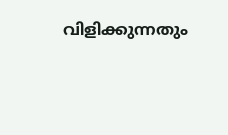വിളിക്കുന്നതും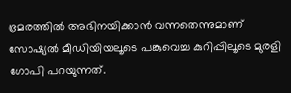ഭ്രമരത്തില്‍ അഭിനയിക്കാന്‍ വന്നതെന്നുമാണ് സോഷ്യല്‍ മീഡിയിയലൂടെ പങ്കുവെച്ച കുറിപ്പിലൂടെ മുരളി ഗോപി പറയുന്നത്.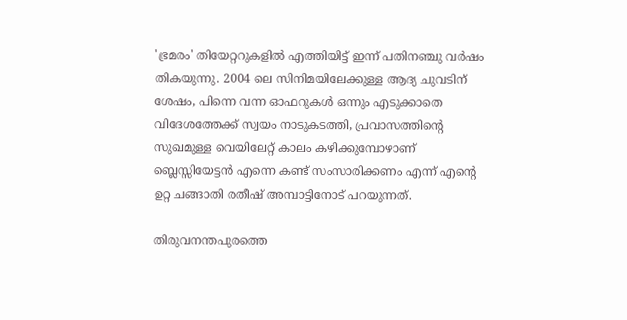'ഭ്രമരം' തിയേറ്ററുകളില്‍ എത്തിയിട്ട് ഇന്ന് പതിനഞ്ചു വര്‍ഷം തികയുന്നു. 2004 ലെ സിനിമയിലേക്കുള്ള ആദ്യ ചുവടിന് ശേഷം, പിന്നെ വന്ന ഓഫറുകള്‍ ഒന്നും എടുക്കാതെ വിദേശത്തേക്ക് സ്വയം നാടുകടത്തി, പ്രവാസത്തിന്റെ സുഖമുള്ള വെയിലേറ്റ് കാലം കഴിക്കുമ്പോഴാണ് ബ്ലെസ്സിയേട്ടന്‍ എന്നെ കണ്ട് സംസാരിക്കണം എന്ന് എന്റെ ഉറ്റ ചങ്ങാതി രതീഷ് അമ്പാട്ടിനോട് പറയുന്നത്.

തിരുവനന്തപുരത്തെ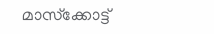മാസ്‌ക്കോട്ട്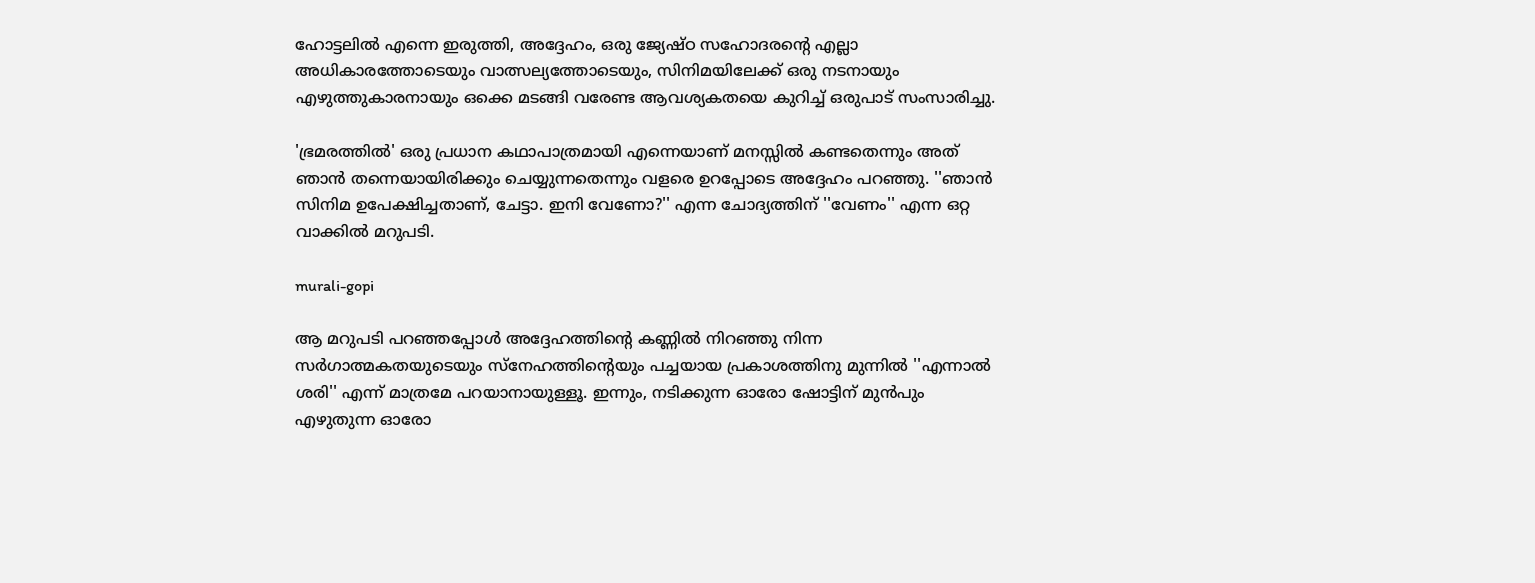ഹോട്ടലില്‍ എന്നെ ഇരുത്തി, അദ്ദേഹം, ഒരു ജ്യേഷ്ഠ സഹോദരന്റെ എല്ലാ അധികാരത്തോടെയും വാത്സല്യത്തോടെയും, സിനിമയിലേക്ക് ഒരു നടനായും എഴുത്തുകാരനായും ഒക്കെ മടങ്ങി വരേണ്ട ആവശ്യകതയെ കുറിച്ച് ഒരുപാട് സംസാരിച്ചു.

'ഭ്രമരത്തില്‍' ഒരു പ്രധാന കഥാപാത്രമായി എന്നെയാണ് മനസ്സില്‍ കണ്ടതെന്നും അത് ഞാന്‍ തന്നെയായിരിക്കും ചെയ്യുന്നതെന്നും വളരെ ഉറപ്പോടെ അദ്ദേഹം പറഞ്ഞു. ''ഞാന്‍ സിനിമ ഉപേക്ഷിച്ചതാണ്, ചേട്ടാ. ഇനി വേണോ?'' എന്ന ചോദ്യത്തിന് ''വേണം'' എന്ന ഒറ്റ വാക്കില്‍ മറുപടി.

murali-gopi

ആ മറുപടി പറഞ്ഞപ്പോള്‍ അദ്ദേഹത്തിന്റെ കണ്ണില്‍ നിറഞ്ഞു നിന്ന സര്‍ഗാത്മകതയുടെയും സ്‌നേഹത്തിന്റെയും പച്ചയായ പ്രകാശത്തിനു മുന്നില്‍ ''എന്നാല്‍ ശരി'' എന്ന് മാത്രമേ പറയാനായുള്ളൂ. ഇന്നും, നടിക്കുന്ന ഓരോ ഷോട്ടിന് മുന്‍പും എഴുതുന്ന ഓരോ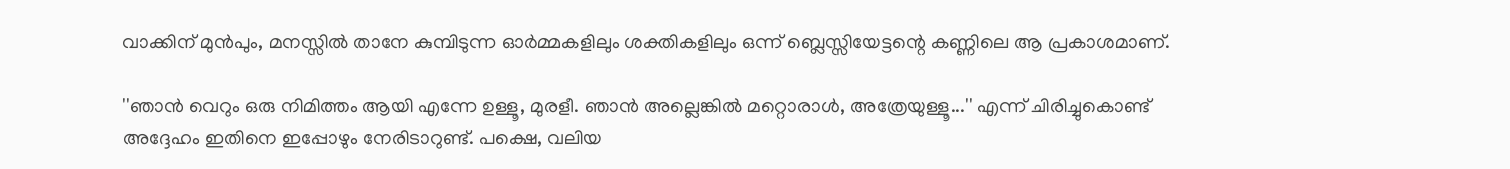വാക്കിന് മുന്‍പും, മനസ്സില്‍ താനേ കുമ്പിടുന്ന ഓര്‍മ്മകളിലും ശക്തികളിലും ഒന്ന് ബ്ലെസ്സിയേട്ടന്റെ കണ്ണിലെ ആ പ്രകാശമാണ്.

''ഞാന്‍ വെറും ഒരു നിമിത്തം ആയി എന്നേ ഉള്ളൂ, മുരളീ. ഞാന്‍ അല്ലെങ്കില്‍ മറ്റൊരാള്‍, അത്രേയുള്ളൂ...'' എന്ന് ചിരിച്ചുകൊണ്ട് അദ്ദേഹം ഇതിനെ ഇപ്പോഴും നേരിടാറുണ്ട്. പക്ഷെ, വലിയ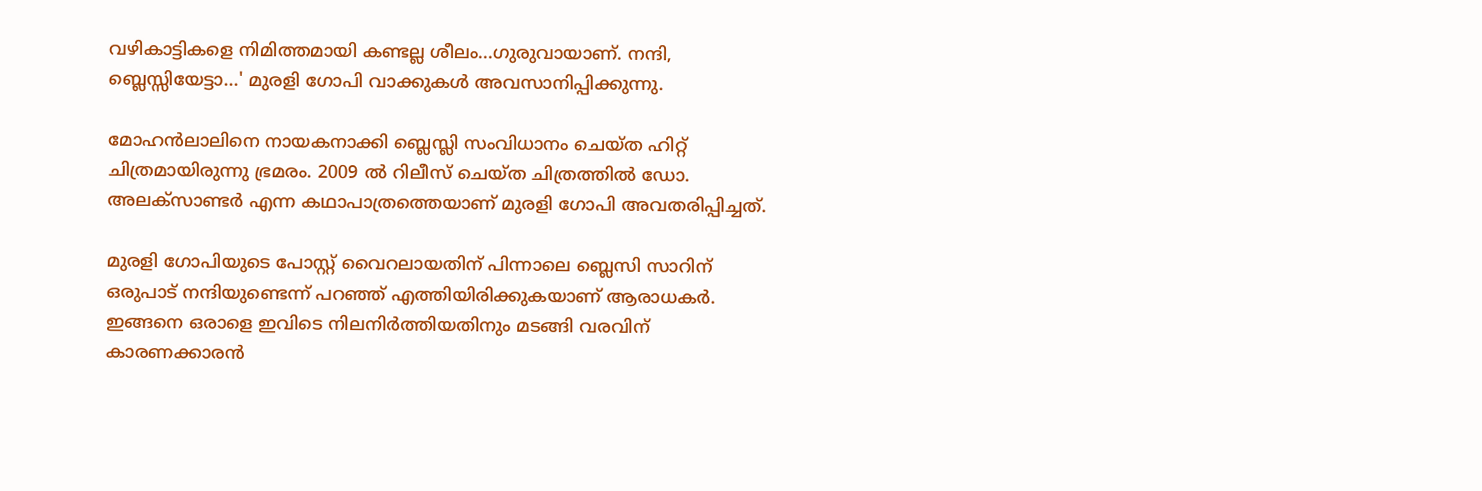വഴികാട്ടികളെ നിമിത്തമായി കണ്ടല്ല ശീലം...ഗുരുവായാണ്. നന്ദി, ബ്ലെസ്സിയേട്ടാ...' മുരളി ഗോപി വാക്കുകള്‍ അവസാനിപ്പിക്കുന്നു.

മോഹന്‍ലാലിനെ നായകനാക്കി ബ്ലെസ്ലി സംവിധാനം ചെയ്ത ഹിറ്റ് ചിത്രമായിരുന്നു ഭ്രമരം. 2009 ല്‍ റിലീസ് ചെയ്ത ചിത്രത്തില്‍ ഡോ. അലക്‌സാണ്ടര്‍ എന്ന കഥാപാത്രത്തെയാണ് മുരളി ഗോപി അവതരിപ്പിച്ചത്.

മുരളി ഗോപിയുടെ പോസ്റ്റ് വൈറലായതിന് പിന്നാലെ ബ്ലെസി സാറിന് ഒരുപാട് നന്ദിയുണ്ടെന്ന് പറഞ്ഞ് എത്തിയിരിക്കുകയാണ് ആരാധകര്‍. ഇങ്ങനെ ഒരാളെ ഇവിടെ നിലനിര്‍ത്തിയതിനും മടങ്ങി വരവിന് കാരണക്കാരന്‍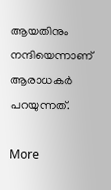ആയതിനും നന്ദിയെന്നാണ് ആരാധകര്‍ പറയുന്നത്.

More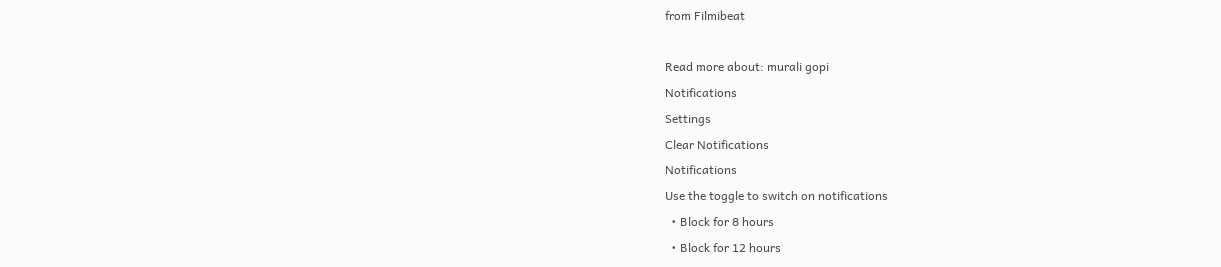from Filmibeat

Read more about: murali gopi
Notifications
Settings
Clear Notifications
Notifications
Use the toggle to switch on notifications
  • Block for 8 hours
  • Block for 12 hours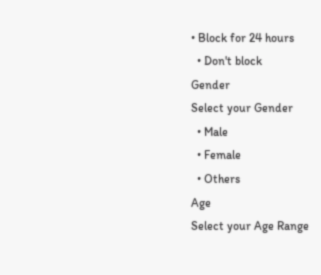• Block for 24 hours
  • Don't block
Gender
Select your Gender
  • Male
  • Female
  • Others
Age
Select your Age Range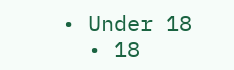• Under 18
  • 18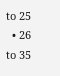to 25
  • 26 to 35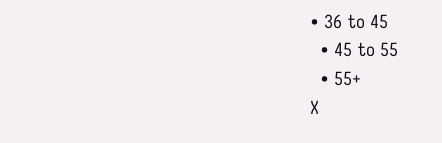• 36 to 45
  • 45 to 55
  • 55+
X